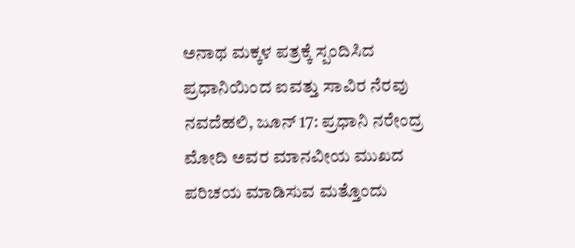ಅನಾಥ ಮಕ್ಕಳ ಪತ್ರಕ್ಕೆ ಸ್ಪಂದಿಸಿದ ಪ್ರಧಾನಿಯಿಂದ ಐವತ್ತು ಸಾವಿರ ನೆರವು
ನವದೆಹಲಿ, ಜೂನ್ 17: ಪ್ರಧಾನಿ ನರೇಂದ್ರ ಮೋದಿ ಅವರ ಮಾನವೀಯ ಮುಖದ ಪರಿಚಯ ಮಾಡಿಸುವ ಮತ್ತೊಂದು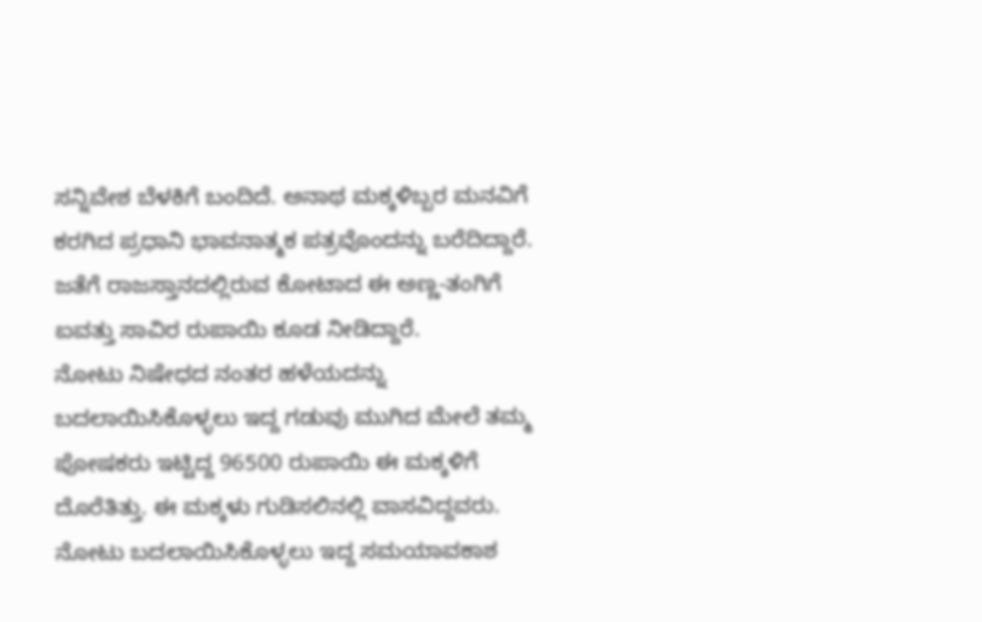ಸನ್ನಿವೇಶ ಬೆಳಕಿಗೆ ಬಂದಿದೆ. ಅನಾಥ ಮಕ್ಕಳಿಬ್ಬರ ಮನವಿಗೆ ಕರಗಿದ ಪ್ರಧಾನಿ ಭಾವನಾತ್ಮಕ ಪತ್ರವೊಂದನ್ನು ಬರೆದಿದ್ದಾರೆ. ಜತೆಗೆ ರಾಜಸ್ತಾನದಲ್ಲಿರುವ ಕೋಟಾದ ಈ ಅಣ್ಣ-ತಂಗಿಗೆ ಐವತ್ತು ಸಾವಿರ ರುಪಾಯಿ ಕೂಡ ನೀಡಿದ್ದಾರೆ.
ನೋಟು ನಿಷೇಧದ ನಂತರ ಹಳೆಯದನ್ನು ಬದಲಾಯಿಸಿಕೊಳ್ಳಲು ಇದ್ದ ಗಡುವು ಮುಗಿದ ಮೇಲೆ ತಮ್ಮ ಪೋಷಕರು ಇಟ್ಟಿದ್ದ 96500 ರುಪಾಯಿ ಈ ಮಕ್ಕಳಿಗೆ ದೊರೆತಿತ್ತು. ಈ ಮಕ್ಕಳು ಗುಡಿಸಲಿನಲ್ಲಿ ವಾಸವಿದ್ದವರು. ನೋಟು ಬದಲಾಯಿಸಿಕೊಳ್ಳಲು ಇದ್ದ ಸಮಯಾವಕಾಶ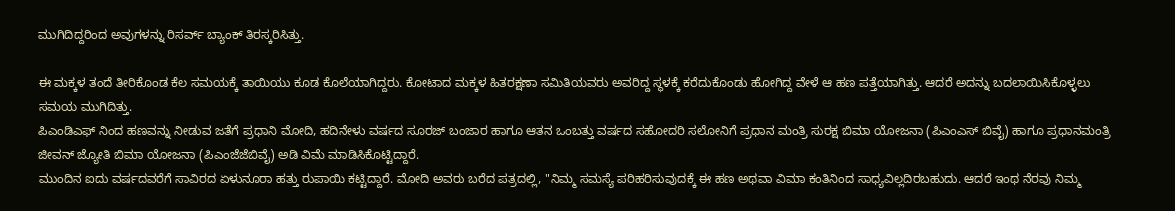ಮುಗಿದಿದ್ದರಿಂದ ಅವುಗಳನ್ನು ರಿಸರ್ವ್ ಬ್ಯಾಂಕ್ ತಿರಸ್ಕರಿಸಿತ್ತು.

ಈ ಮಕ್ಕಳ ತಂದೆ ತೀರಿಕೊಂಡ ಕೆಲ ಸಮಯಕ್ಕೆ ತಾಯಿಯು ಕೂಡ ಕೊಲೆಯಾಗಿದ್ದರು. ಕೋಟಾದ ಮಕ್ಕಳ ಹಿತರಕ್ಷಣಾ ಸಮಿತಿಯವರು ಅವರಿದ್ದ ಸ್ಥಳಕ್ಕೆ ಕರೆದುಕೊಂಡು ಹೋಗಿದ್ದ ವೇಳೆ ಆ ಹಣ ಪತ್ತೆಯಾಗಿತ್ತು. ಆದರೆ ಅದನ್ನು ಬದಲಾಯಿಸಿಕೊಳ್ಳಲು ಸಮಯ ಮುಗಿದಿತ್ತು.
ಪಿಎಂಡಿಎಫ್ ನಿಂದ ಹಣವನ್ನು ನೀಡುವ ಜತೆಗೆ ಪ್ರಧಾನಿ ಮೋದಿ, ಹದಿನೇಳು ವರ್ಷದ ಸೂರಜ್ ಬಂಜಾರ ಹಾಗೂ ಆತನ ಒಂಬತ್ತು ವರ್ಷದ ಸಹೋದರಿ ಸಲೋನಿಗೆ ಪ್ರಧಾನ ಮಂತ್ರಿ ಸುರಕ್ಷ ಬಿಮಾ ಯೋಜನಾ (ಪಿಎಂಎಸ್ ಬಿವೈ) ಹಾಗೂ ಪ್ರಧಾನಮಂತ್ರಿ ಜೀವನ್ ಜ್ಯೋತಿ ಬಿಮಾ ಯೋಜನಾ (ಪಿಎಂಜೆಜೆಬಿವೈ) ಅಡಿ ವಿಮೆ ಮಾಡಿಸಿಕೊಟ್ಟಿದ್ದಾರೆ.
ಮುಂದಿನ ಐದು ವರ್ಷದವರೆಗೆ ಸಾವಿರದ ಏಳುನೂರಾ ಹತ್ತು ರುಪಾಯಿ ಕಟ್ಟಿದ್ದಾರೆ. ಮೋದಿ ಅವರು ಬರೆದ ಪತ್ರದಲ್ಲಿ, "ನಿಮ್ಮ ಸಮಸ್ಯೆ ಪರಿಹರಿಸುವುದಕ್ಕೆ ಈ ಹಣ ಅಥವಾ ವಿಮಾ ಕಂತಿನಿಂದ ಸಾಧ್ಯವಿಲ್ಲದಿರಬಹುದು. ಆದರೆ ಇಂಥ ನೆರವು ನಿಮ್ಮ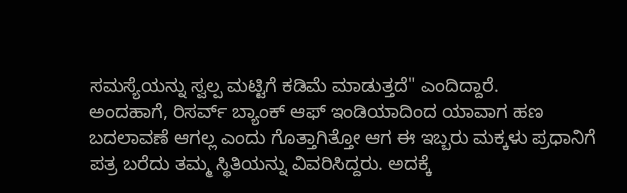ಸಮಸ್ಯೆಯನ್ನು ಸ್ವಲ್ಪ ಮಟ್ಟಿಗೆ ಕಡಿಮೆ ಮಾಡುತ್ತದೆ" ಎಂದಿದ್ದಾರೆ.
ಅಂದಹಾಗೆ, ರಿಸರ್ವ್ ಬ್ಯಾಂಕ್ ಆಫ್ ಇಂಡಿಯಾದಿಂದ ಯಾವಾಗ ಹಣ ಬದಲಾವಣೆ ಆಗಲ್ಲ ಎಂದು ಗೊತ್ತಾಗಿತ್ತೋ ಆಗ ಈ ಇಬ್ಬರು ಮಕ್ಕಳು ಪ್ರಧಾನಿಗೆ ಪತ್ರ ಬರೆದು ತಮ್ಮ ಸ್ಥಿತಿಯನ್ನು ವಿವರಿಸಿದ್ದರು. ಅದಕ್ಕೆ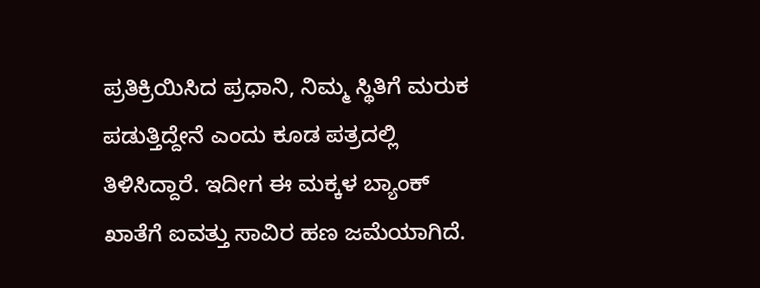ಪ್ರತಿಕ್ರಿಯಿಸಿದ ಪ್ರಧಾನಿ, ನಿಮ್ಮ ಸ್ಥಿತಿಗೆ ಮರುಕ ಪಡುತ್ತಿದ್ದೇನೆ ಎಂದು ಕೂಡ ಪತ್ರದಲ್ಲಿ ತಿಳಿಸಿದ್ದಾರೆ. ಇದೀಗ ಈ ಮಕ್ಕಳ ಬ್ಯಾಂಕ್ ಖಾತೆಗೆ ಐವತ್ತು ಸಾವಿರ ಹಣ ಜಮೆಯಾಗಿದೆ.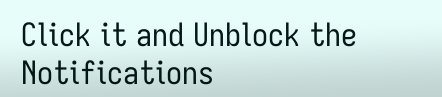Click it and Unblock the Notifications